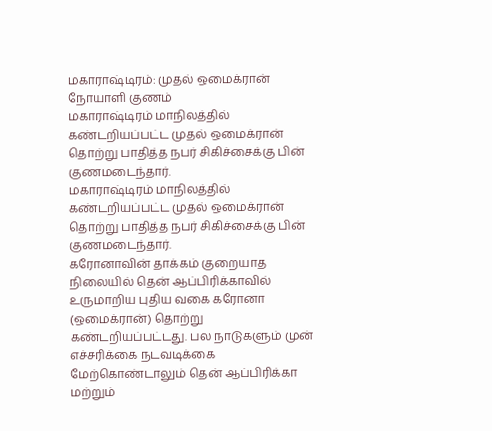மகாராஷ்டிரம்: முதல் ஒமைக்ரான் நோயாளி குணம்
மகாராஷ்டிரம் மாநிலத்தில் கண்டறியப்பட்ட முதல் ஒமைக்ரான் தொற்று பாதித்த நபர் சிகிச்சைக்கு பின் குணமடைந்தார்.
மகாராஷ்டிரம் மாநிலத்தில் கண்டறியப்பட்ட முதல் ஒமைக்ரான் தொற்று பாதித்த நபர் சிகிச்சைக்கு பின் குணமடைந்தார்.
கரோனாவின் தாக்கம் குறையாத நிலையில் தென் ஆப்பிரிக்காவில் உருமாறிய புதிய வகை கரோனா (ஒமைக்ரான்) தொற்று கண்டறியப்பட்டது. பல நாடுகளும் முன் எச்சரிக்கை நடவடிக்கை மேற்கொண்டாலும் தென் ஆப்பிரிக்கா மற்றும்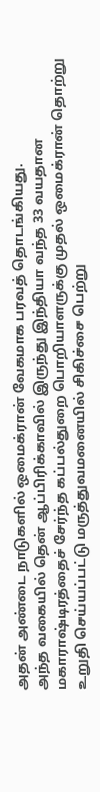அதன் அண்டை நாடுகளில் ஒமைக்ரான் வேகமாக பரவத் தொடங்கியது.
அந்த வகையில் தென் ஆப்பிரிக்காவில் இருந்து இந்தியா வந்த 33 வயதான மகாராஷ்டிரத்தைச் சேர்ந்த கப்பல்துறை பொறியாளருக்கு முதல் ஒமைக்ரான் தொற்று உறுதி செய்யப்பட்டு மருத்துவமனையில் சிகிச்சை பெற்று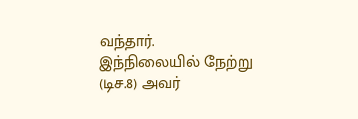வந்தார்.
இந்நிலையில் நேற்று (டிச.8) அவர்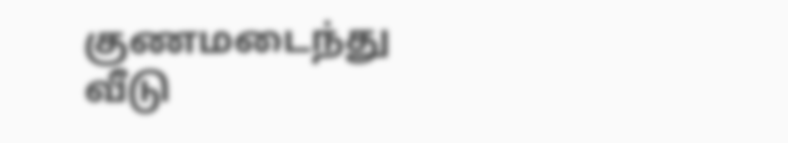குணமடைந்து வீடு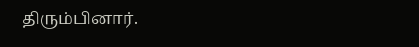திரும்பினார்.